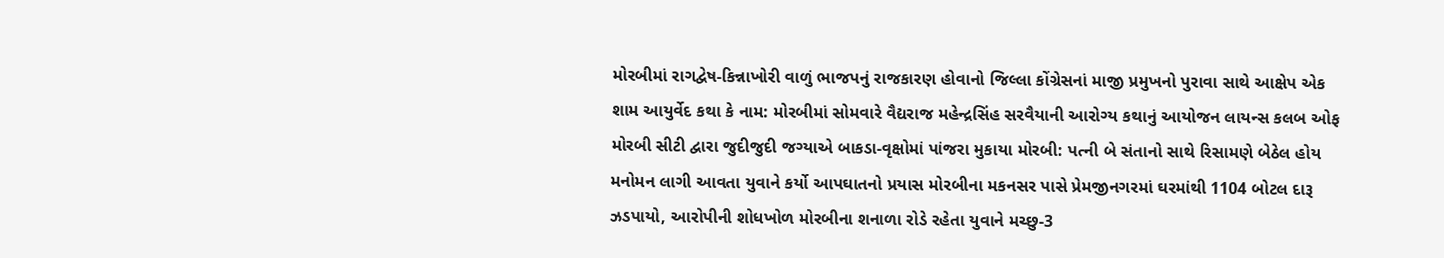મોરબીમાં રાગદ્વેષ-કિન્નાખોરી વાળું ભાજપનું રાજકારણ હોવાનો જિલ્લા કોંગ્રેસનાં માજી પ્રમુખનો પુરાવા સાથે આક્ષેપ એક શામ આયુર્વેદ કથા કે નામ: મોરબીમાં સોમવારે વૈદ્યરાજ મહેન્દ્રસિંહ સરવૈયાની આરોગ્ય કથાનું આયોજન લાયન્સ કલબ ઓફ મોરબી સીટી દ્વારા જુદીજુદી જગ્યાએ બાકડા-વૃક્ષોમાં પાંજરા મુકાયા મોરબી: પત્ની બે સંતાનો સાથે રિસામણે બેઠેલ હોય મનોમન લાગી આવતા યુવાને કર્યો આપઘાતનો પ્રયાસ મોરબીના મકનસર પાસે પ્રેમજીનગરમાં ઘરમાંથી 1104 બોટલ દારૂ ઝડપાયો, આરોપીની શોધખોળ મોરબીના શનાળા રોડે રહેતા યુવાને મચ્છુ-3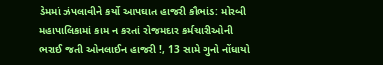ડેમમાં ઝંપલાવીને કર્યો આપઘાત હાજરી કૌભાંડ: મોરબી મહાપાલિકામાં કામ ન કરતાં રોજમદાર કર્મચારીઓની ભરાઈ જતી ઓનલાઈન હાજરી !, 13 સામે ગુનો નોંધાયો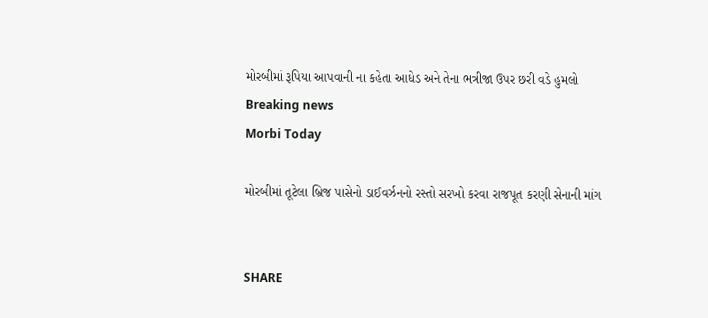મોરબીમાં રૂપિયા આપવાની ના કહેતા આધેડ અને તેના ભત્રીજા ઉપર છરી વડે હુમલો
Breaking news
Morbi Today

મોરબીમાં તૂટેલા બ્રિજ પાસેનો ડાઈવર્ઝનનો રસ્તો સરખો કરવા રાજપૂત કરણી સેનાની માંગ


SHARE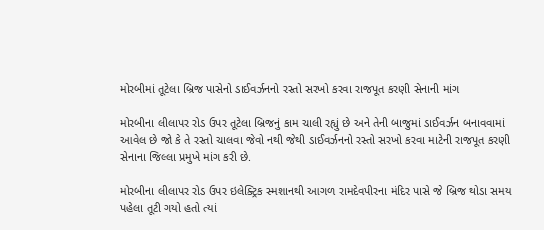મોરબીમાં તૂટેલા બ્રિજ પાસેનો ડાઈવર્ઝનનો રસ્તો સરખો કરવા રાજપૂત કરણી સેનાની માંગ

મોરબીના લીલાપર રોડ ઉપર તૂટેલા બ્રિજનું કામ ચાલી રહ્યું છે અને તેની બાજુમાં ડાઈવર્ઝન બનાવવામાં આવેલ છે જો કે તે રસ્તો ચાલવા જેવો નથી જેથી ડાઈવર્ઝનનો રસ્તો સરખો કરવા માટેની રાજપૂત કરણી સેનાના જિલ્લા પ્રમુખે માંગ કરી છે.

મોરબીના લીલાપર રોડ ઉપર ઇલેક્ટ્રિક સ્મશાનથી આગળ રામદેવપીરના મંદિર પાસે જે બ્રિજ થોડા સમય પહેલા તૂટી ગયો હતો ત્યાં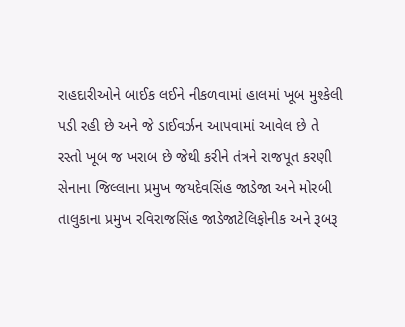રાહદારીઓને બાઈક લઈને નીકળવામાં હાલમાં ખૂબ મુશ્કેલી પડી રહી છે અને જે ડાઈવર્ઝન આપવામાં આવેલ છે તે રસ્તો ખૂબ જ ખરાબ છે જેથી કરીને તંત્રને રાજપૂત કરણી સેનાના જિલ્લાના પ્રમુખ જયદેવસિંહ જાડેજા અને મોરબી તાલુકાના પ્રમુખ રવિરાજસિંહ જાડેજાટેલિફોનીક અને રૂબરૂ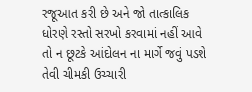રજૂઆત કરી છે અને જો તાત્કાલિક ધોરણે રસ્તો સરખો કરવામાં નહીં આવે તો ન છૂટકે આંદોલન ના માર્ગે જવું પડશે તેવી ચીમકી ઉચ્ચારી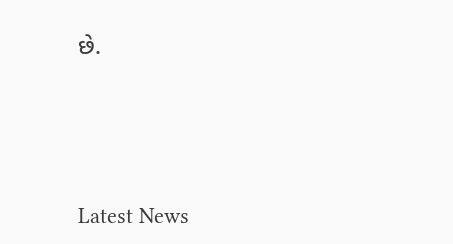છે.






Latest News